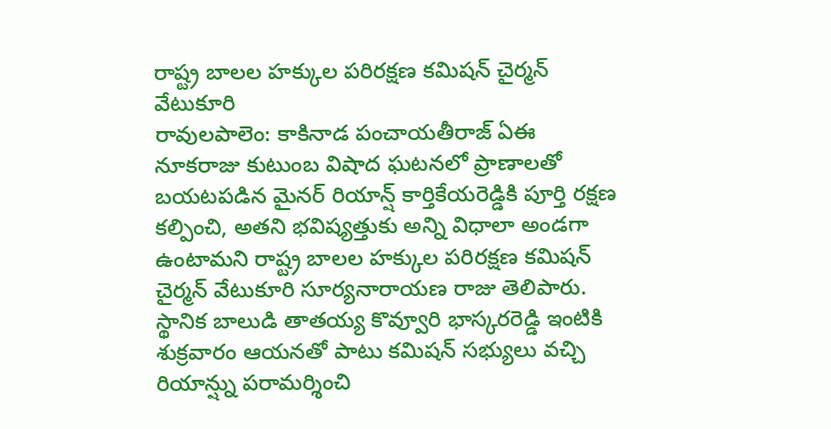రాష్ట్ర బాలల హక్కుల పరిరక్షణ కమిషన్ చైర్మన్ వేటుకూరి
రావులపాలెం: కాకినాడ పంచాయతీరాజ్ ఏఈ నూకరాజు కుటుంబ విషాద ఘటనలో ప్రాణాలతో బయటపడిన మైనర్ రియాన్ష్ కార్తికేయరెడ్డికి పూర్తి రక్షణ కల్పించి, అతని భవిష్యత్తుకు అన్ని విధాలా అండగా ఉంటామని రాష్ట్ర బాలల హక్కుల పరిరక్షణ కమిషన్ చైర్మన్ వేటుకూరి సూర్యనారాయణ రాజు తెలిపారు. స్థానిక బాలుడి తాతయ్య కొవ్వూరి భాస్కరరెడ్డి ఇంటికి శుక్రవారం ఆయనతో పాటు కమిషన్ సభ్యులు వచ్చి రియాన్ష్ను పరామర్శించి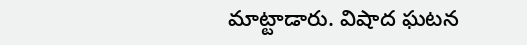మాట్టాడారు. విషాద ఘటన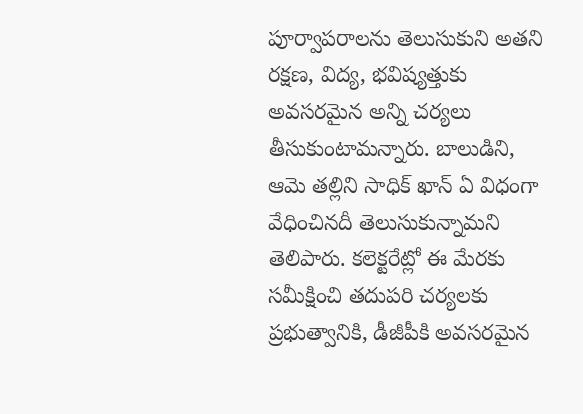పూర్వాపరాలను తెలుసుకుని అతని రక్షణ, విద్య, భవిష్యత్తుకు అవసరమైన అన్ని చర్యలు తీసుకుంటామన్నారు. బాలుడిని, ఆమె తల్లిని సాధిక్ ఖాన్ ఏ విధంగా వేధించినదీ తెలుసుకున్నామని తెలిపారు. కలెక్టరేట్లో ఈ మేరకు సమీక్షించి తదుపరి చర్యలకు ప్రభుత్వానికి, డీజీపీకి అవసరమైన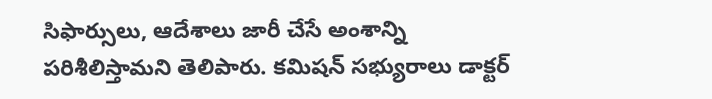సిఫార్సులు, ఆదేశాలు జారీ చేసే అంశాన్ని పరిశీలిస్తామని తెలిపారు. కమిషన్ సభ్యురాలు డాక్టర్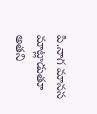పి.నాగ మానస మాట్లాడుతూ అతని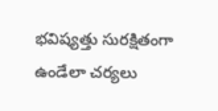భవిష్యత్తు సురక్షితంగా ఉండేలా చర్యలు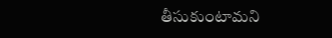తీసుకుంటామని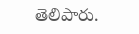తెలిపారు.